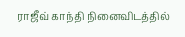ராஜீவ் காந்தி நினைவிடத்தில்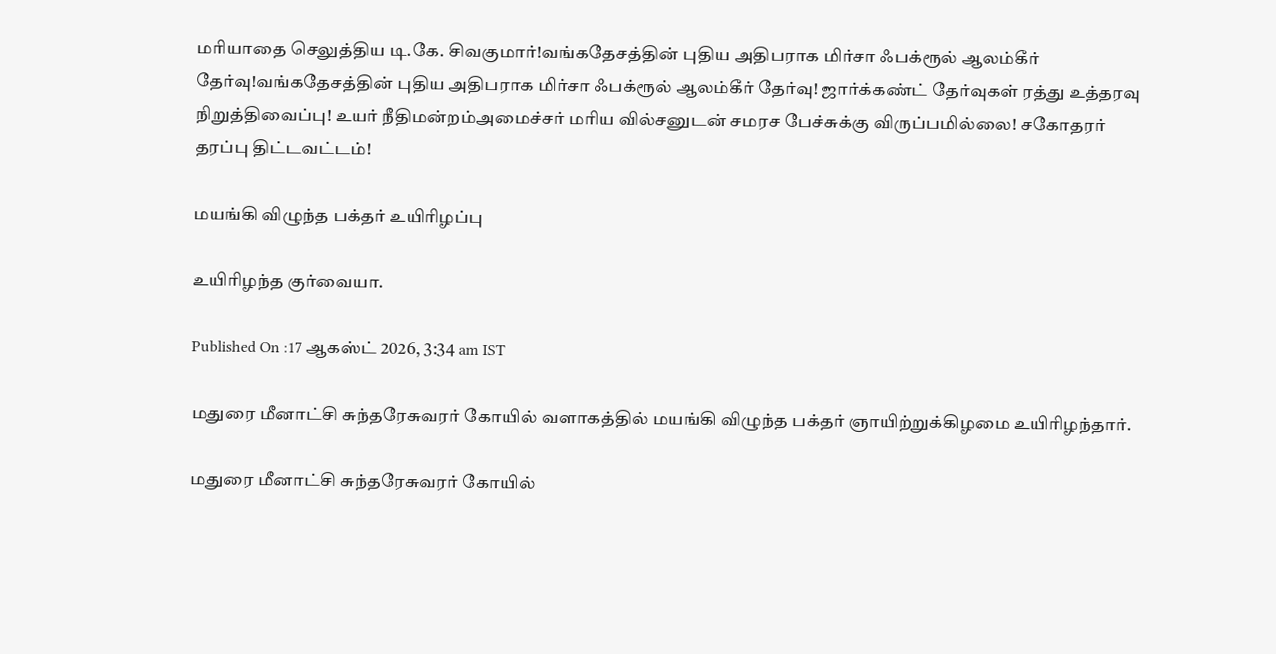மரியாதை செலுத்திய டி.கே. சிவகுமார்!வங்கதேசத்தின் புதிய அதிபராக மிர்சா ஃபக்ரூல் ஆலம்கீர் தேர்வு!வங்கதேசத்தின் புதிய அதிபராக மிர்சா ஃபக்ரூல் ஆலம்கீர் தேர்வு! ஜார்க்கண்ட் தேர்வுகள் ரத்து உத்தரவு நிறுத்திவைப்பு! உயர் நீதிமன்றம்அமைச்சர் மரிய வில்சனுடன் சமரச பேச்சுக்கு விருப்பமில்லை! சகோதரர் தரப்பு திட்டவட்டம்!

மயங்கி விழுந்த பக்தர் உயிரிழப்பு

உயிரிழந்த குர்வையா.

Published On :17 ஆகஸ்ட் 2026, 3:34 am IST

மதுரை மீனாட்சி சுந்தரேசுவரர் கோயில் வளாகத்தில் மயங்கி விழுந்த பக்தர் ஞாயிற்றுக்கிழமை உயிரிழந்தார்.

மதுரை மீனாட்சி சுந்தரேசுவரர் கோயில்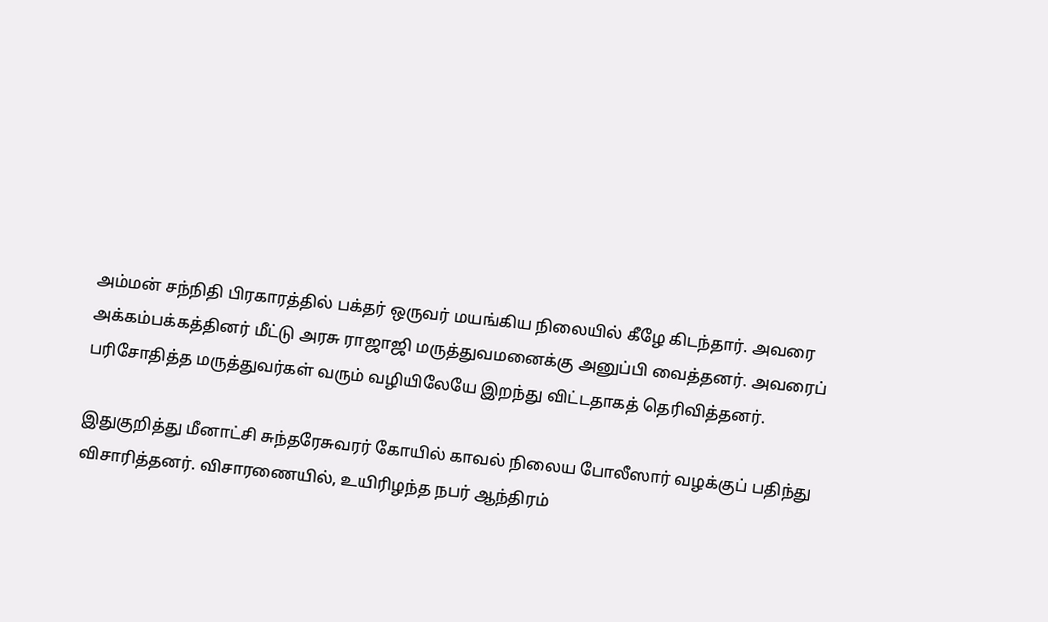அம்மன் சந்நிதி பிரகாரத்தில் பக்தர் ஒருவர் மயங்கிய நிலையில் கீழே கிடந்தார். அவரை அக்கம்பக்கத்தினர் மீட்டு அரசு ராஜாஜி மருத்துவமனைக்கு அனுப்பி வைத்தனர். அவரைப் பரிசோதித்த மருத்துவர்கள் வரும் வழியிலேயே இறந்து விட்டதாகத் தெரிவித்தனர்.

இதுகுறித்து மீனாட்சி சுந்தரேசுவரர் கோயில் காவல் நிலைய போலீஸார் வழக்குப் பதிந்து விசாரித்தனர். விசாரணையில், உயிரிழந்த நபர் ஆந்திரம்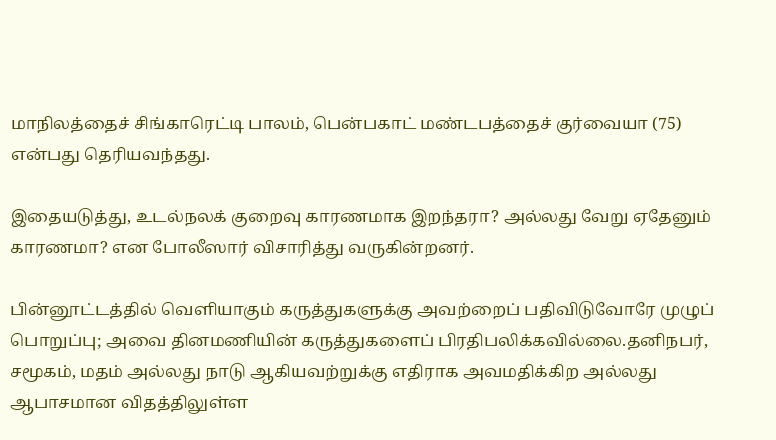மாநிலத்தைச் சிங்காரெட்டி பாலம், பென்பகாட் மண்டபத்தைச் குர்வையா (75) என்பது தெரியவந்தது.

இதையடுத்து, உடல்நலக் குறைவு காரணமாக இறந்தரா? அல்லது வேறு ஏதேனும் காரணமா? என போலீஸார் விசாரித்து வருகின்றனர்.

பின்னூட்டத்தில் வெளியாகும் கருத்துகளுக்கு அவற்றைப் பதிவிடுவோரே முழுப் பொறுப்பு; அவை தினமணியின் கருத்துகளைப் பிரதிபலிக்கவில்லை.தனிநபர், சமூகம், மதம் அல்லது நாடு ஆகியவற்றுக்கு எதிராக அவமதிக்கிற அல்லது ஆபாசமான விதத்திலுள்ள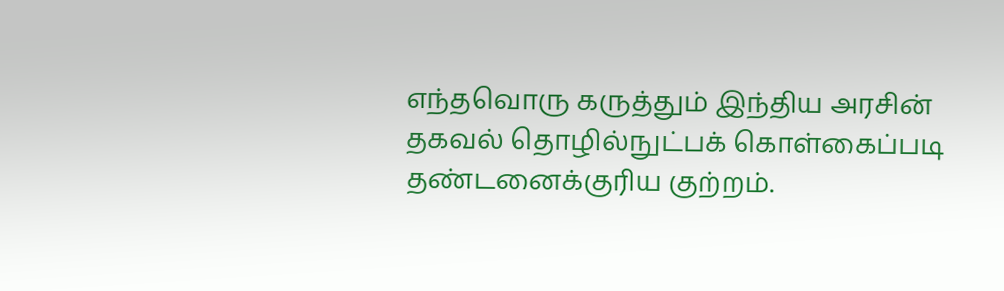எந்தவொரு கருத்தும் இந்திய அரசின் தகவல் தொழில்நுட்பக் கொள்கைப்படி தண்டனைக்குரிய குற்றம்.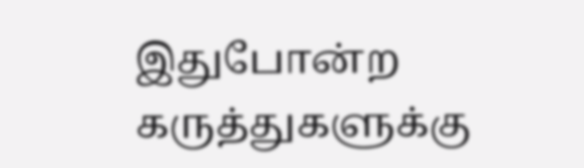இதுபோன்ற கருத்துகளுக்கு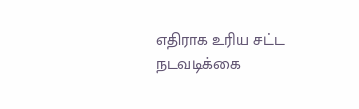எதிராக உரிய சட்ட நடவடிக்கை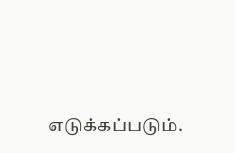எடுக்கப்படும்.